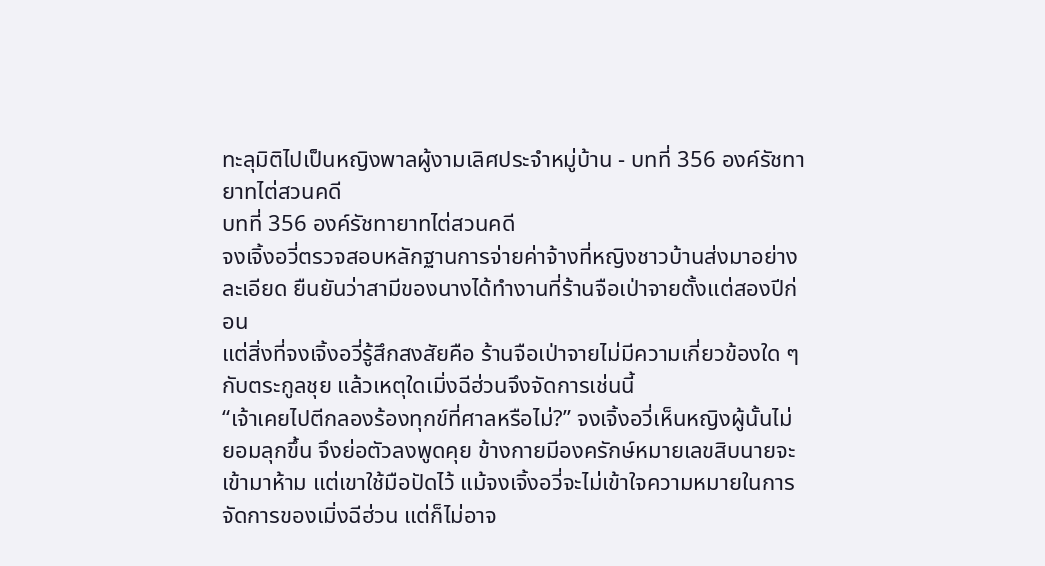ทะลุมิติไปเป็นหญิงพาลผู้งามเลิศประจำหมู่บ้าน - บทที่ 356 องค์รัชทายาทไต่สวนคดี
บทที่ 356 องค์รัชทายาทไต่สวนคดี
จงเจิ้งอวี่ตรวจสอบหลักฐานการจ่ายค่าจ้างที่หญิงชาวบ้านส่งมาอย่างละเอียด ยืนยันว่าสามีของนางได้ทำงานที่ร้านจือเป่าจายตั้งแต่สองปีก่อน
แต่สิ่งที่จงเจิ้งอวี่รู้สึกสงสัยคือ ร้านจือเป่าจายไม่มีความเกี่ยวข้องใด ๆ กับตระกูลชุย แล้วเหตุใดเมิ่งฉีฮ่วนจึงจัดการเช่นนี้
“เจ้าเคยไปตีกลองร้องทุกข์ที่ศาลหรือไม่?” จงเจิ้งอวี่เห็นหญิงผู้นั้นไม่ยอมลุกขึ้น จึงย่อตัวลงพูดคุย ข้างกายมีองครักษ์หมายเลขสิบนายจะเข้ามาห้าม แต่เขาใช้มือปัดไว้ แม้จงเจิ้งอวี่จะไม่เข้าใจความหมายในการจัดการของเมิ่งฉีฮ่วน แต่ก็ไม่อาจ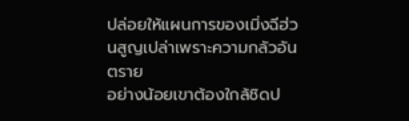ปล่อยให้แผนการของเมิ่งฉีฮ่วนสูญเปล่าเพราะความกลัวอันตราย
อย่างน้อยเขาต้องใกล้ชิดป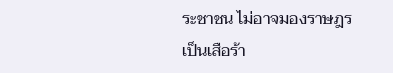ระชาชน ไม่อาจมองราษฎรเป็นเสือร้า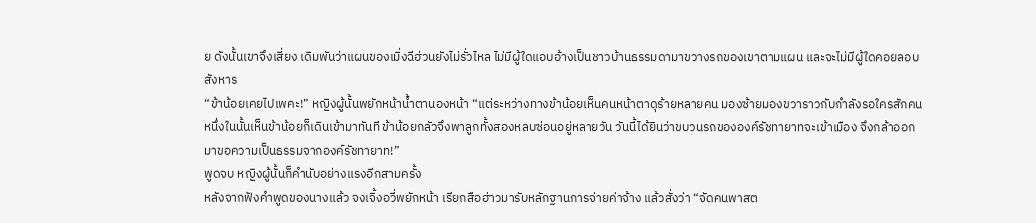ย ดังนั้นเขาจึงเสี่ยง เดิมพันว่าแผนของเมิ่งฉีฮ่วนยังไม่รั่วไหล ไม่มีผู้ใดแอบอ้างเป็นชาวบ้านธรรมดามาขวางรถของเขาตามแผน และจะไม่มีผู้ใดคอยลอบสังหาร
“ข้าน้อยเคยไปเพคะ!” หญิงผู้นั้นพยักหน้าน้ำตานองหน้า “แต่ระหว่างทางข้าน้อยเห็นคนหน้าตาดุร้ายหลายคน มองซ้ายมองขวาราวกับกำลังรอใครสักคน หนึ่งในนั้นเห็นข้าน้อยก็เดินเข้ามาทันที ข้าน้อยกลัวจึงพาลูกทั้งสองหลบซ่อนอยู่หลายวัน วันนี้ได้ยินว่าขบวนรถขององค์รัชทายาทจะเข้าเมือง จึงกล้าออกมาขอความเป็นธรรมจากองค์รัชทายาท!”
พูดจบ หญิงผู้นั้นก็คำนับอย่างแรงอีกสามครั้ง
หลังจากฟังคำพูดของนางแล้ว จงเจิ้งอวี่พยักหน้า เรียกสือฮ่าวมารับหลักฐานการจ่ายค่าจ้าง แล้วสั่งว่า “จัดคนพาสต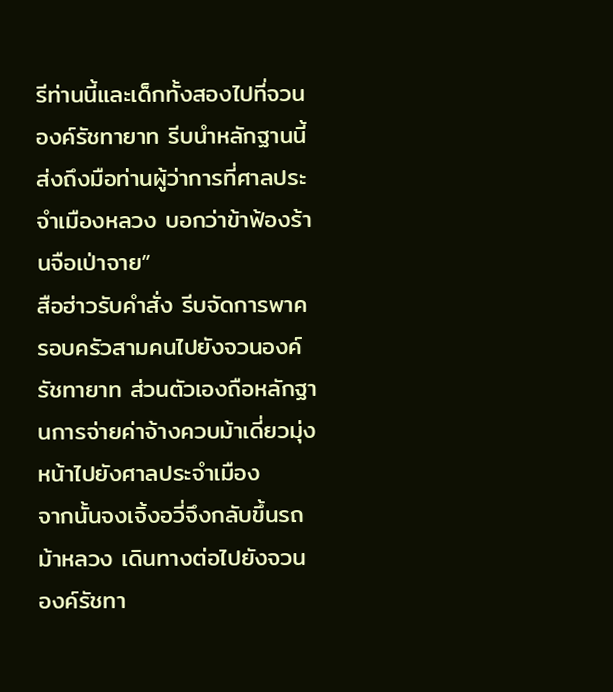รีท่านนี้และเด็กทั้งสองไปที่จวนองค์รัชทายาท รีบนำหลักฐานนี้ส่งถึงมือท่านผู้ว่าการที่ศาลประจำเมืองหลวง บอกว่าข้าฟ้องร้านจือเป่าจาย”
สือฮ่าวรับคำสั่ง รีบจัดการพาครอบครัวสามคนไปยังจวนองค์รัชทายาท ส่วนตัวเองถือหลักฐานการจ่ายค่าจ้างควบม้าเดี่ยวมุ่งหน้าไปยังศาลประจำเมือง
จากนั้นจงเจิ้งอวี่จึงกลับขึ้นรถม้าหลวง เดินทางต่อไปยังจวนองค์รัชทา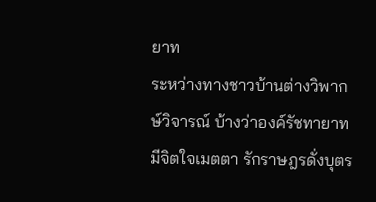ยาท
ระหว่างทางชาวบ้านต่างวิพากษ์วิจารณ์ บ้างว่าองค์รัชทายาทมีจิตใจเมตตา รักราษฎรดั่งบุตร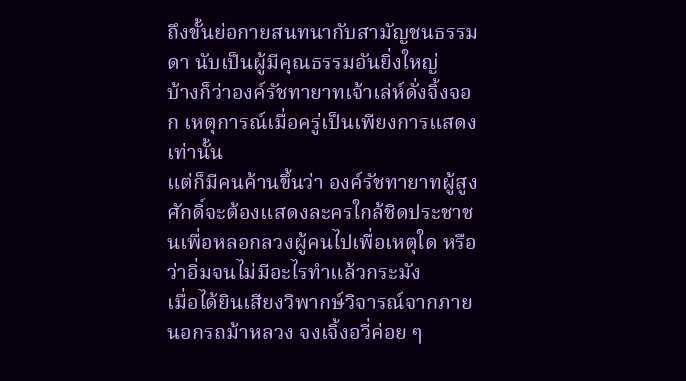ถึงขั้นย่อกายสนทนากับสามัญชนธรรมดา นับเป็นผู้มีคุณธรรมอันยิ่งใหญ่
บ้างก็ว่าองค์รัชทายาทเจ้าเล่ห์ดั่งจิ้งจอก เหตุการณ์เมื่อครู่เป็นเพียงการแสดงเท่านั้น
แต่ก็มีคนค้านขึ้นว่า องค์รัชทายาทผู้สูงศักดิ์จะต้องแสดงละครใกล้ชิดประชาชนเพื่อหลอกลวงผู้คนไปเพื่อเหตุใด หรือว่าอิ่มจนไม่มีอะไรทำแล้วกระมัง
เมื่อได้ยินเสียงวิพากษ์วิจารณ์จากภายนอกรถม้าหลวง จงเจิ้งอวี่ค่อย ๆ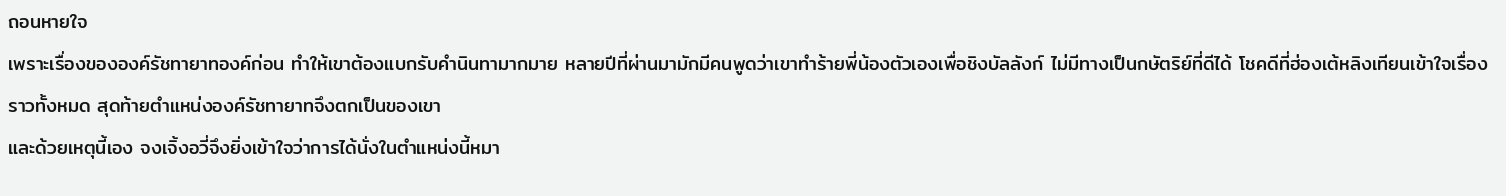ถอนหายใจ
เพราะเรื่องขององค์รัชทายาทองค์ก่อน ทำให้เขาต้องแบกรับคำนินทามากมาย หลายปีที่ผ่านมามักมีคนพูดว่าเขาทำร้ายพี่น้องตัวเองเพื่อชิงบัลลังก์ ไม่มีทางเป็นกษัตริย์ที่ดีได้ โชคดีที่ฮ่องเต้หลิงเทียนเข้าใจเรื่องราวทั้งหมด สุดท้ายตำแหน่งองค์รัชทายาทจึงตกเป็นของเขา
และด้วยเหตุนี้เอง จงเจิ้งอวี่จึงยิ่งเข้าใจว่าการได้นั่งในตำแหน่งนี้หมา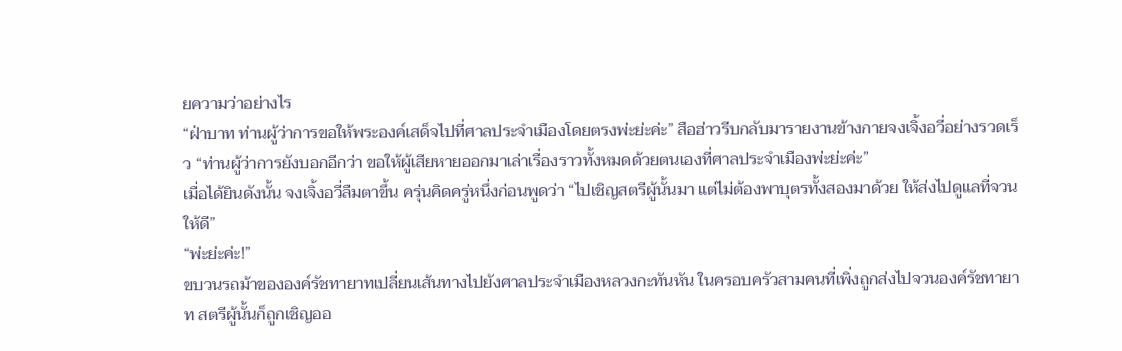ยความว่าอย่างไร
“ฝ่าบาท ท่านผู้ว่าการขอให้พระองค์เสด็จไปที่ศาลประจำเมืองโดยตรงพ่ะย่ะค่ะ” สือฮ่าวรีบกลับมารายงานข้างกายจงเจิ้งอวี่อย่างรวดเร็ว “ท่านผู้ว่าการยังบอกอีกว่า ขอให้ผู้เสียหายออกมาเล่าเรื่องราวทั้งหมดด้วยตนเองที่ศาลประจำเมืองพ่ะย่ะค่ะ”
เมื่อได้ยินดังนั้น จงเจิ้งอวี่ลืมตาขึ้น ครุ่นคิดครู่หนึ่งก่อนพูดว่า “ไปเชิญสตรีผู้นั้นมา แต่ไม่ต้องพาบุตรทั้งสองมาด้วย ให้ส่งไปดูแลที่จวนให้ดี”
“พ่ะย่ะค่ะ!”
ขบวนรถม้าขององค์รัชทายาทเปลี่ยนเส้นทางไปยังศาลประจำเมืองหลวงกะทันหัน ในครอบครัวสามคนที่เพิ่งถูกส่งไปจวนองค์รัชทายาท สตรีผู้นั้นก็ถูกเชิญออ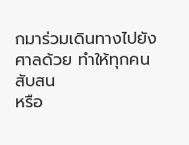กมาร่วมเดินทางไปยังศาลด้วย ทำให้ทุกคนสับสน
หรือ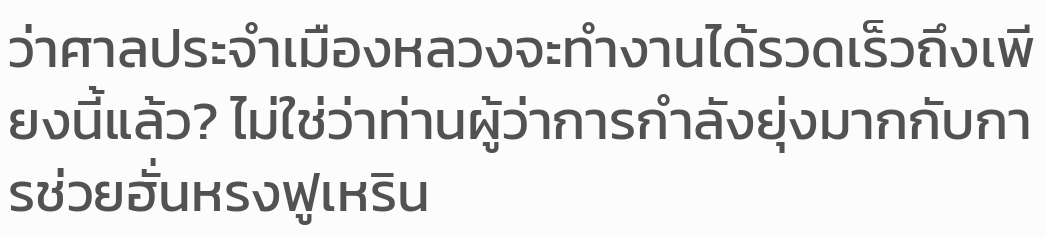ว่าศาลประจำเมืองหลวงจะทำงานได้รวดเร็วถึงเพียงนี้แล้ว? ไม่ใช่ว่าท่านผู้ว่าการกำลังยุ่งมากกับการช่วยฮั่นหรงฟูเหริน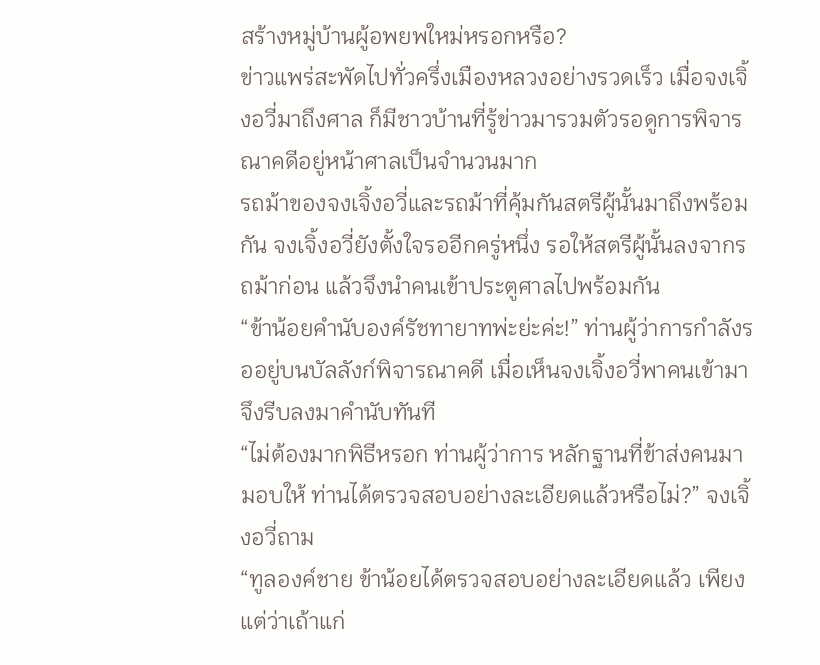สร้างหมู่บ้านผู้อพยพใหม่หรอกหรือ?
ข่าวแพร่สะพัดไปทั่วครึ่งเมืองหลวงอย่างรวดเร็ว เมื่อจงเจิ้งอวี่มาถึงศาล ก็มีชาวบ้านที่รู้ข่าวมารวมตัวรอดูการพิจารณาคดีอยู่หน้าศาลเป็นจำนวนมาก
รถม้าของจงเจิ้งอวี่และรถม้าที่คุ้มกันสตรีผู้นั้นมาถึงพร้อมกัน จงเจิ้งอวี่ยังตั้งใจรออีกครู่หนึ่ง รอให้สตรีผู้นั้นลงจากรถม้าก่อน แล้วจึงนำคนเข้าประตูศาลไปพร้อมกัน
“ข้าน้อยคำนับองค์รัชทายาทพ่ะย่ะค่ะ!” ท่านผู้ว่าการกำลังรออยู่บนบัลลังก์พิจารณาคดี เมื่อเห็นจงเจิ้งอวี่พาคนเข้ามา จึงรีบลงมาคำนับทันที
“ไม่ต้องมากพิธีหรอก ท่านผู้ว่าการ หลักฐานที่ข้าส่งคนมามอบให้ ท่านได้ตรวจสอบอย่างละเอียดแล้วหรือไม่?” จงเจิ้งอวี่ถาม
“ทูลองค์ชาย ข้าน้อยได้ตรวจสอบอย่างละเอียดแล้ว เพียงแต่ว่าเถ้าแก่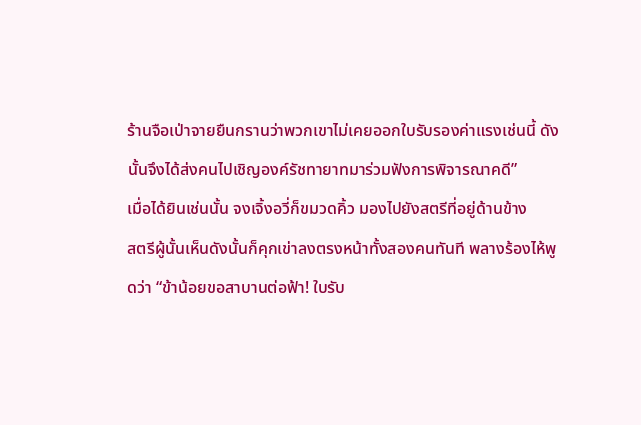ร้านจือเป่าจายยืนกรานว่าพวกเขาไม่เคยออกใบรับรองค่าแรงเช่นนี้ ดังนั้นจึงได้ส่งคนไปเชิญองค์รัชทายาทมาร่วมฟังการพิจารณาคดี”
เมื่อได้ยินเช่นนั้น จงเจิ้งอวี่ก็ขมวดคิ้ว มองไปยังสตรีที่อยู่ด้านข้าง
สตรีผู้นั้นเห็นดังนั้นก็คุกเข่าลงตรงหน้าทั้งสองคนทันที พลางร้องไห้พูดว่า “ข้าน้อยขอสาบานต่อฟ้า! ใบรับ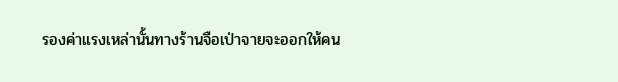รองค่าแรงเหล่านั้นทางร้านจือเป่าจายจะออกให้คน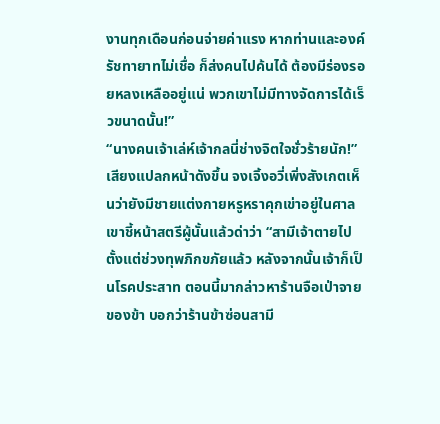งานทุกเดือนก่อนจ่ายค่าแรง หากท่านและองค์รัชทายาทไม่เชื่อ ก็ส่งคนไปค้นได้ ต้องมีร่องรอยหลงเหลืออยู่แน่ พวกเขาไม่มีทางจัดการได้เร็วขนาดนั้น!”
“นางคนเจ้าเล่ห์เจ้ากลนี่ช่างจิตใจชั่วร้ายนัก!” เสียงแปลกหน้าดังขึ้น จงเจิ้งอวี่เพิ่งสังเกตเห็นว่ายังมีชายแต่งกายหรูหราคุกเข่าอยู่ในศาล เขาชี้หน้าสตรีผู้นั้นแล้วด่าว่า “สามีเจ้าตายไปตั้งแต่ช่วงทุพภิกขภัยแล้ว หลังจากนั้นเจ้าก็เป็นโรคประสาท ตอนนี้มากล่าวหาร้านจือเป่าจายของข้า บอกว่าร้านข้าซ่อนสามี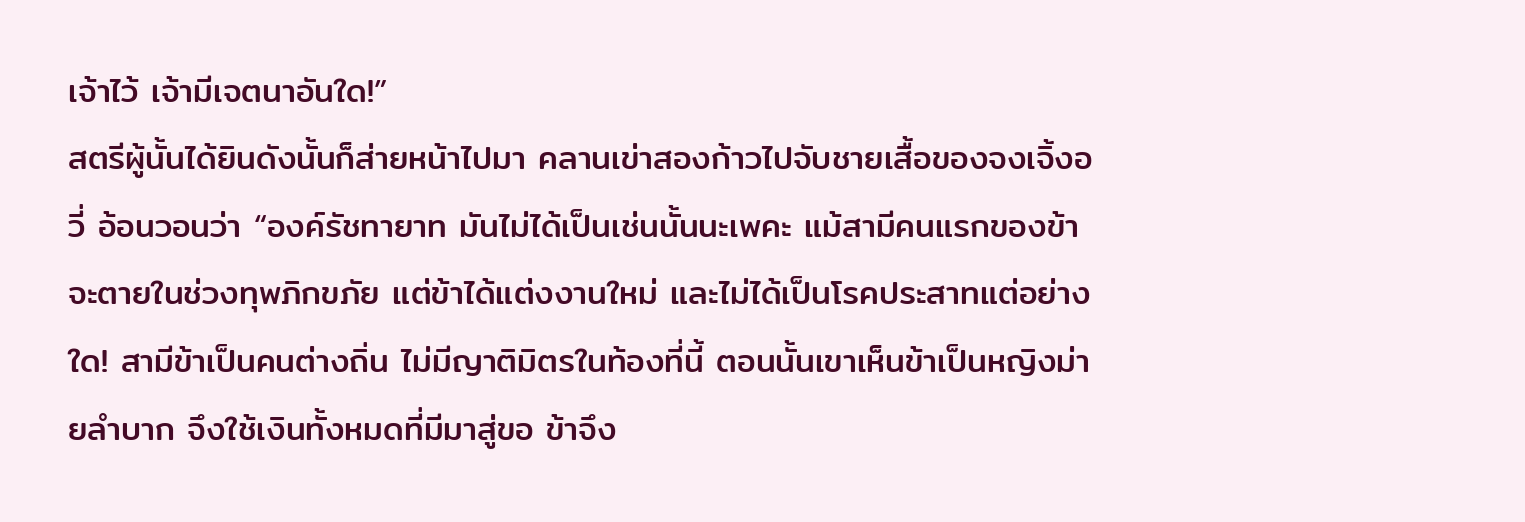เจ้าไว้ เจ้ามีเจตนาอันใด!”
สตรีผู้นั้นได้ยินดังนั้นก็ส่ายหน้าไปมา คลานเข่าสองก้าวไปจับชายเสื้อของจงเจิ้งอวี่ อ้อนวอนว่า “องค์รัชทายาท มันไม่ได้เป็นเช่นนั้นนะเพคะ แม้สามีคนแรกของข้าจะตายในช่วงทุพภิกขภัย แต่ข้าได้แต่งงานใหม่ และไม่ได้เป็นโรคประสาทแต่อย่างใด! สามีข้าเป็นคนต่างถิ่น ไม่มีญาติมิตรในท้องที่นี้ ตอนนั้นเขาเห็นข้าเป็นหญิงม่ายลำบาก จึงใช้เงินทั้งหมดที่มีมาสู่ขอ ข้าจึง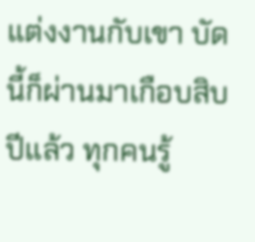แต่งงานกับเขา บัดนี้ก็ผ่านมาเกือบสิบปีแล้ว ทุกคนรู้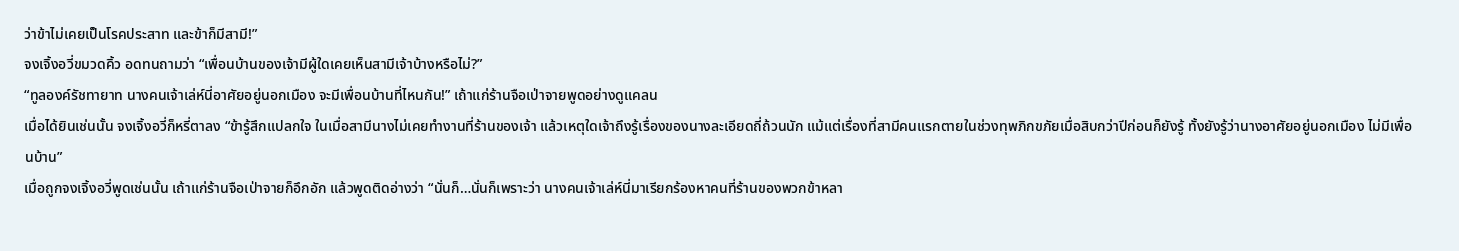ว่าข้าไม่เคยเป็นโรคประสาท และข้าก็มีสามี!”
จงเจิ้งอวี่ขมวดคิ้ว อดทนถามว่า “เพื่อนบ้านของเจ้ามีผู้ใดเคยเห็นสามีเจ้าบ้างหรือไม่?”
“ทูลองค์รัชทายาท นางคนเจ้าเล่ห์นี่อาศัยอยู่นอกเมือง จะมีเพื่อนบ้านที่ไหนกัน!” เถ้าแก่ร้านจือเป่าจายพูดอย่างดูแคลน
เมื่อได้ยินเช่นนั้น จงเจิ้งอวี่ก็หรี่ตาลง “ข้ารู้สึกแปลกใจ ในเมื่อสามีนางไม่เคยทำงานที่ร้านของเจ้า แล้วเหตุใดเจ้าถึงรู้เรื่องของนางละเอียดถี่ถ้วนนัก แม้แต่เรื่องที่สามีคนแรกตายในช่วงทุพภิกขภัยเมื่อสิบกว่าปีก่อนก็ยังรู้ ทั้งยังรู้ว่านางอาศัยอยู่นอกเมือง ไม่มีเพื่อนบ้าน”
เมื่อถูกจงเจิ้งอวี่พูดเช่นนั้น เถ้าแก่ร้านจือเป่าจายก็อึกอัก แล้วพูดติดอ่างว่า “นั่นก็…นั่นก็เพราะว่า นางคนเจ้าเล่ห์นี่มาเรียกร้องหาคนที่ร้านของพวกข้าหลา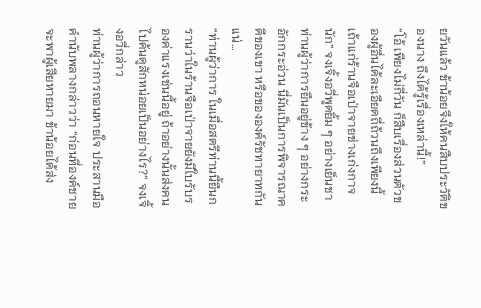ยวันแล้ว ข้าน้อยจึงให้คนสืบประวัติของนาง ถึงได้รู้เรื่องเหล่านี้!”
“โอ้ เพียงไม่กี่วัน ก็สืบเรื่องส่วนตัวของผู้อื่นได้ละเอียดถี่ถ้วนถึงเพียงนี้ เถ้าแก่ร้านจือเป่าจายช่างเก่งกาจนัก” จงเจิ้งอวี่พูดยิ้ม ๆ อย่างเย็นชา
ท่านผู้ว่าการยืนอยู่ข้าง ๆ อย่างกระอักกระอ่วน นี่มันเป็นการพิจารณาคดีของเขา หรือขององค์รัชทายาทกันแน่…
“ท่านผู้ว่าการ ในเมื่อสตรีท่านนี้ยืนกรานว่าในร้านจือเป่าจายยังมีใบรับรองค่าแรงเช่นนี้อยู่ ถ้าอย่างนั้นส่งคนไปค้นดูสักหน่อยเป็นอย่างไร?” จงเจิ้งอวี่กล่าว
ท่านผู้ว่าการถอนหายใจ ประสานมือคำนับพลางกล่าวว่า “ก่อนที่องค์ชายจะพาผู้เสียหายมา ข้าน้อยได้ส่ง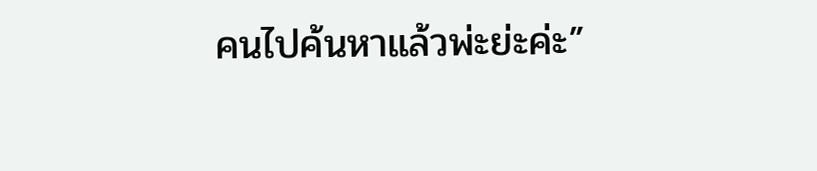คนไปค้นหาแล้วพ่ะย่ะค่ะ”